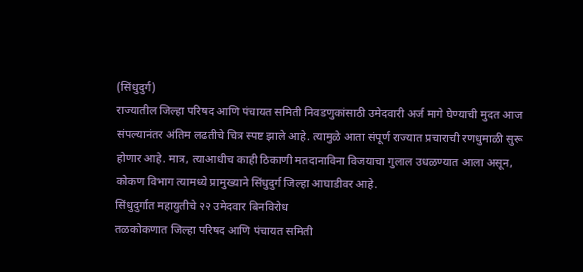(सिंधुदुर्ग)
राज्यातील जिल्हा परिषद आणि पंचायत समिती निवडणुकांसाठी उमेदवारी अर्ज मागे घेण्याची मुदत आज संपल्यानंतर अंतिम लढतीचे चित्र स्पष्ट झाले आहे. त्यामुळे आता संपूर्ण राज्यात प्रचाराची रणधुमाळी सुरू होणार आहे. मात्र, त्याआधीच काही ठिकाणी मतदानाविना विजयाचा गुलाल उधळण्यात आला असून, कोकण विभाग त्यामध्ये प्रामुख्याने सिंधुदुर्ग जिल्हा आघाडीवर आहे.
सिंधुदुर्गात महायुतीचे २२ उमेदवार बिनविरोध
तळकोकणात जिल्हा परिषद आणि पंचायत समिती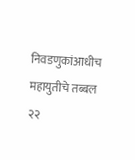निवडणुकांआधीच महायुतीचे तब्बल २२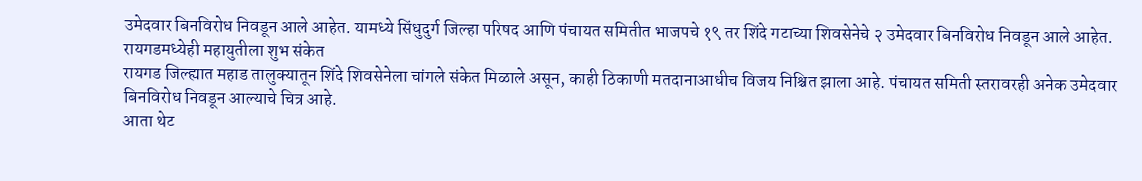उमेदवार बिनविरोध निवडून आले आहेत. यामध्ये सिंधुदुर्ग जिल्हा परिषद आणि पंचायत समितीत भाजपचे १९ तर शिंदे गटाच्या शिवसेनेचे २ उमेदवार बिनविरोध निवडून आले आहेत.
रायगडमध्येही महायुतीला शुभ संकेत
रायगड जिल्ह्यात महाड तालुक्यातून शिंदे शिवसेनेला चांगले संकेत मिळाले असून, काही ठिकाणी मतदानाआधीच विजय निश्चित झाला आहे. पंचायत समिती स्तरावरही अनेक उमेदवार बिनविरोध निवडून आल्याचे चित्र आहे.
आता थेट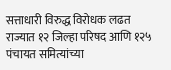सत्ताधारी विरुद्ध विरोधक लढत
राज्यात १२ जिल्हा परिषद आणि १२५ पंचायत समित्यांच्या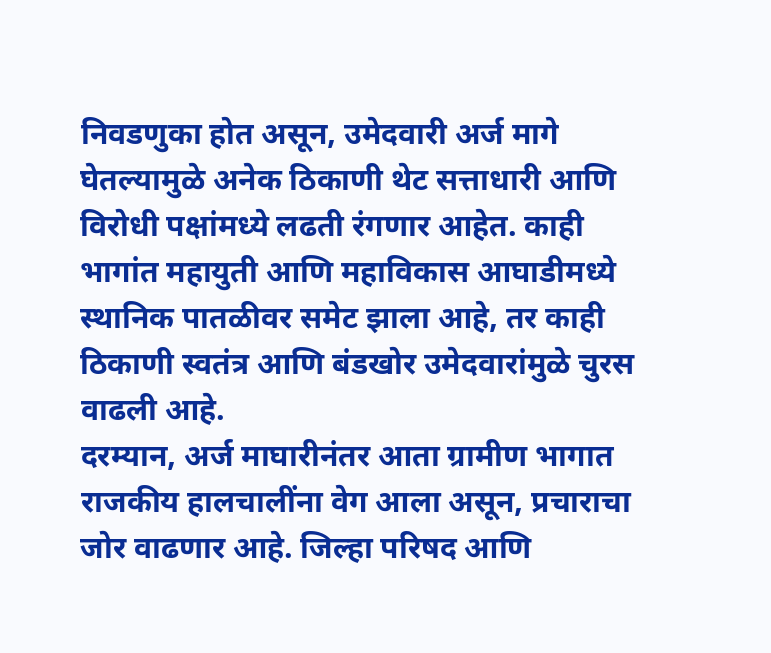निवडणुका होत असून, उमेदवारी अर्ज मागे घेतल्यामुळे अनेक ठिकाणी थेट सत्ताधारी आणि विरोधी पक्षांमध्ये लढती रंगणार आहेत. काही भागांत महायुती आणि महाविकास आघाडीमध्ये स्थानिक पातळीवर समेट झाला आहे, तर काही ठिकाणी स्वतंत्र आणि बंडखोर उमेदवारांमुळे चुरस वाढली आहे.
दरम्यान, अर्ज माघारीनंतर आता ग्रामीण भागात राजकीय हालचालींना वेग आला असून, प्रचाराचा जोर वाढणार आहे. जिल्हा परिषद आणि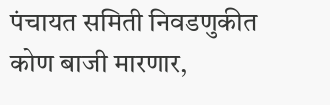पंचायत समिती निवडणुकीत कोण बाजी मारणार,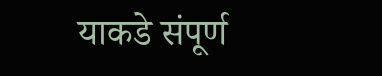याकडे संपूर्ण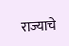राज्याचे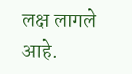लक्ष लागले आहे.